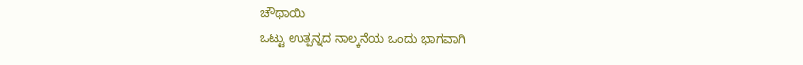ಚೌಥಾಯಿ
ಒಟ್ಟು ಉತ್ಪನ್ನದ ನಾಲ್ಕನೆಯ ಒಂದು ಭಾಗವಾಗಿ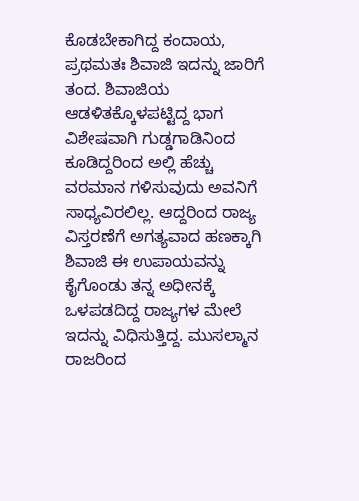ಕೊಡಬೇಕಾಗಿದ್ದ ಕಂದಾಯ, ಪ್ರಥಮತಃ ಶಿವಾಜಿ ಇದನ್ನು ಜಾರಿಗೆ ತಂದ. ಶಿವಾಜಿಯ ಆಡಳಿತಕ್ಕೊಳಪಟ್ಟಿದ್ದ ಭಾಗ ವಿಶೇಷವಾಗಿ ಗುಡ್ಡಗಾಡಿನಿಂದ ಕೂಡಿದ್ದರಿಂದ ಅಲ್ಲಿ ಹೆಚ್ಚು ವರಮಾನ ಗಳಿಸುವುದು ಅವನಿಗೆ ಸಾಧ್ಯವಿರಲಿಲ್ಲ. ಆದ್ದರಿಂದ ರಾಜ್ಯ ವಿಸ್ತರಣೆಗೆ ಅಗತ್ಯವಾದ ಹಣಕ್ಕಾಗಿ ಶಿವಾಜಿ ಈ ಉಪಾಯವನ್ನು ಕೈಗೊಂಡು ತನ್ನ ಅಧೀನಕ್ಕೆ ಒಳಪಡದಿದ್ದ ರಾಜ್ಯಗಳ ಮೇಲೆ ಇದನ್ನು ವಿಧಿಸುತ್ತಿದ್ದ. ಮುಸಲ್ಮಾನ ರಾಜರಿಂದ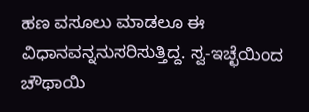ಹಣ ವಸೂಲು ಮಾಡಲೂ ಈ ವಿಧಾನವನ್ನನುಸರಿಸುತ್ತಿದ್ದ. ಸ್ವ-ಇಚ್ಛೆಯಿಂದ ಚೌಥಾಯಿ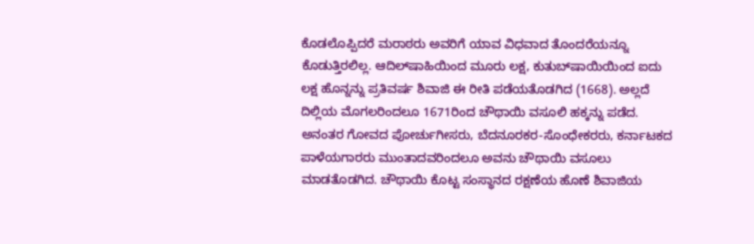ಕೊಡಲೊಪ್ಪಿದರೆ ಮರಾಠರು ಅವರಿಗೆ ಯಾವ ವಿಧವಾದ ತೊಂದರೆಯನ್ನೂ ಕೊಡುತ್ತಿರಲಿಲ್ಲ. ಆದಿಲ್‍ಷಾಹಿಯಿಂದ ಮೂರು ಲಕ್ಷ, ಕುತುಬ್‍ಷಾಯಿಯಿಂದ ಐದು ಲಕ್ಷ ಹೊನ್ನನ್ನು ಪ್ರತಿವರ್ಷ ಶಿವಾಜಿ ಈ ರೀತಿ ಪಡೆಯತೊಡಗಿದ (1668). ಅಲ್ಲದೆ ದಿಲ್ಲಿಯ ಮೊಗಲರಿಂದಲೂ 1671ರಿಂದ ಚೌಥಾಯಿ ವಸೂಲಿ ಹಕ್ಕನ್ನು ಪಡೆದ. ಅನಂತರ ಗೋವದ ಪೋರ್ಚುಗೀಸರು, ಬೆದನೂರಕರ-ಸೊಂಧೇಕರರು, ಕರ್ನಾಟಕದ ಪಾಳೆಯಗಾರರು ಮುಂತಾದವರಿಂದಲೂ ಅವನು ಚೌಥಾಯಿ ವಸೂಲು ಮಾಡತೊಡಗಿದ. ಚೌಥಾಯಿ ಕೊಟ್ಟ ಸಂಸ್ಥಾನದ ರಕ್ಷಣೆಯ ಹೊಣೆ ಶಿವಾಜಿಯ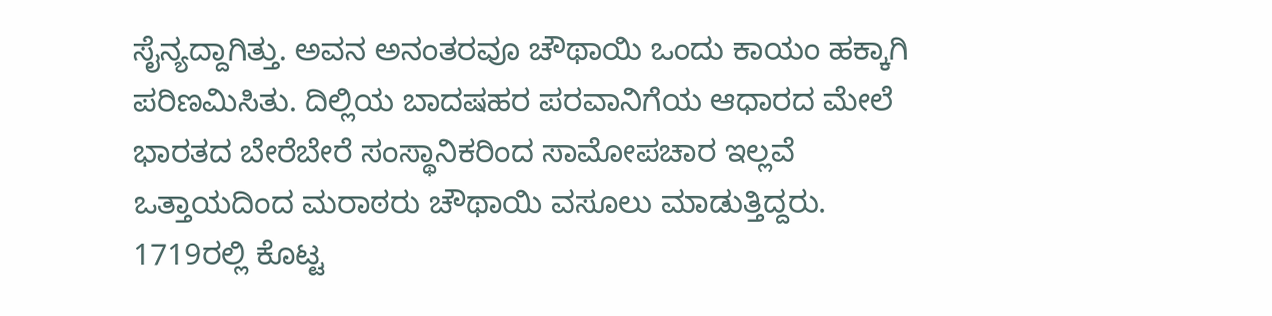ಸೈನ್ಯದ್ದಾಗಿತ್ತು. ಅವನ ಅನಂತರವೂ ಚೌಥಾಯಿ ಒಂದು ಕಾಯಂ ಹಕ್ಕಾಗಿ ಪರಿಣಮಿಸಿತು. ದಿಲ್ಲಿಯ ಬಾದಷಹರ ಪರವಾನಿಗೆಯ ಆಧಾರದ ಮೇಲೆ ಭಾರತದ ಬೇರೆಬೇರೆ ಸಂಸ್ಥಾನಿಕರಿಂದ ಸಾಮೋಪಚಾರ ಇಲ್ಲವೆ ಒತ್ತಾಯದಿಂದ ಮರಾಠರು ಚೌಥಾಯಿ ವಸೂಲು ಮಾಡುತ್ತಿದ್ದರು. 1719ರಲ್ಲಿ ಕೊಟ್ಟ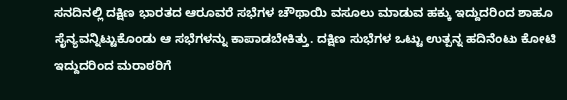ಸನದಿನಲ್ಲಿ ದಕ್ಷಿಣ ಭಾರತದ ಆರೂವರೆ ಸಭೆಗಳ ಚೌಥಾಯಿ ವಸೂಲು ಮಾಡುವ ಹಕ್ಕು ಇದ್ದುದರಿಂದ ಶಾಹೂ ಸೈನ್ಯವನ್ನಿಟ್ಟುಕೊಂಡು ಆ ಸಭೆಗಳನ್ನು ಕಾಪಾಡಬೇಕಿತ್ತು. ದಕ್ಷಿಣ ಸುಭೆಗಳ ಒಟ್ಟು ಉತ್ಪನ್ನ ಹದಿನೆಂಟು ಕೋಟಿ ಇದ್ದುದರಿಂದ ಮರಾಠರಿಗೆ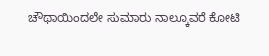ಚೌಥಾಯಿಂದಲೇ ಸುಮಾರು ನಾಲ್ಕೂವರೆ ಕೋಟಿ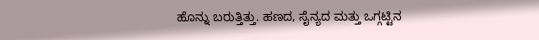ಹೊನ್ನು ಬರುತ್ತಿತ್ತು. ಹಣದ, ಸೈನ್ಯದ ಮತ್ತು ಒಗ್ಗಟ್ಟಿನ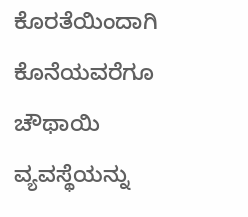ಕೊರತೆಯಿಂದಾಗಿ ಕೊನೆಯವರೆಗೂ ಚೌಥಾಯಿ ವ್ಯವಸ್ಥೆಯನ್ನು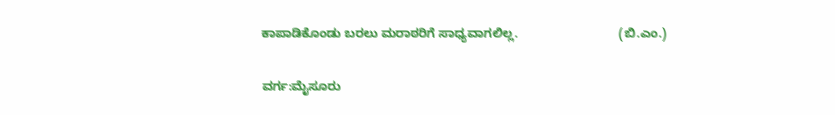ಕಾಪಾಡಿಕೊಂಡು ಬರಲು ಮರಾಠರಿಗೆ ಸಾಧ್ಯವಾಗಲಿಲ್ಲ.                             (ಬಿ.ಎಂ.)

ವರ್ಗ:ಮೈಸೂರು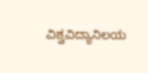ವಿಶ್ವವಿದ್ಯಾನಿಲಯ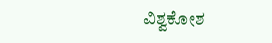ವಿಶ್ವಕೋಶ